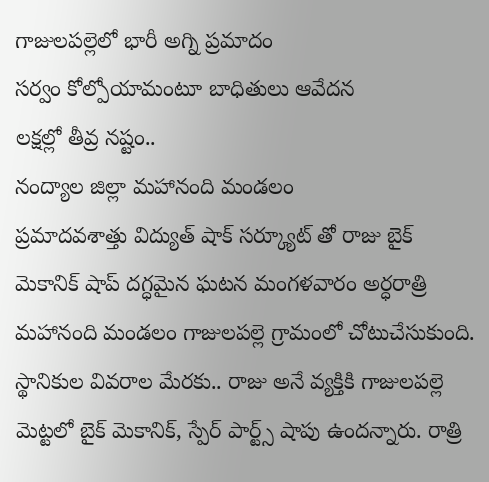గాజులపల్లెలో భారీ అగ్ని ప్రమాదం
సర్వం కోల్పోయామంటూ బాధితులు ఆవేదన
లక్షల్లో తీవ్ర నష్టం..
నంద్యాల జిల్లా మహానంది మండలం
ప్రమాదవశాత్తు విద్యుత్ షాక్ సర్క్యూట్ తో రాజు బైక్ మెకానిక్ షాప్ దగ్ధమైన ఘటన మంగళవారం అర్ధరాత్రి మహానంది మండలం గాజులపల్లె గ్రామంలో చోటుచేసుకుంది. స్థానికుల వివరాల మేరకు.. రాజు అనే వ్యక్తికి గాజులపల్లె మెట్టలో బైక్ మెకానిక్, స్పేర్ పార్ట్స్ షాపు ఉందన్నారు. రాత్రి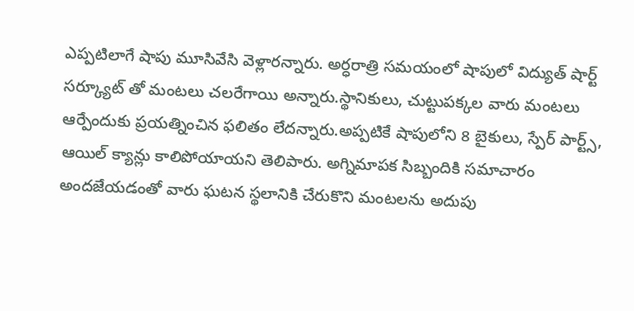ఎప్పటిలాగే షాపు మూసివేసి వెళ్లారన్నారు. అర్ధరాత్రి సమయంలో షాపులో విద్యుత్ షార్ట్ సర్క్యూట్ తో మంటలు చలరేగాయి అన్నారు.స్థానికులు, చుట్టుపక్కల వారు మంటలు ఆర్పేందుకు ప్రయత్నించిన ఫలితం లేదన్నారు.అప్పటికే షాపులోని 8 బైకులు, స్పేర్ పార్ట్స్, ఆయిల్ క్యాన్లు కాలిపోయాయని తెలిపారు. అగ్నిమాపక సిబ్బందికి సమాచారం అందజేయడంతో వారు ఘటన స్థలానికి చేరుకొని మంటలను అదుపు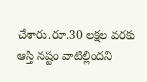చేశారు.రూ.30 లక్షల వరకు ఆస్తి నష్టం వాటిల్లిందని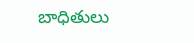బాధితులు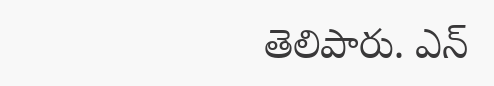తెలిపారు. ఎన్